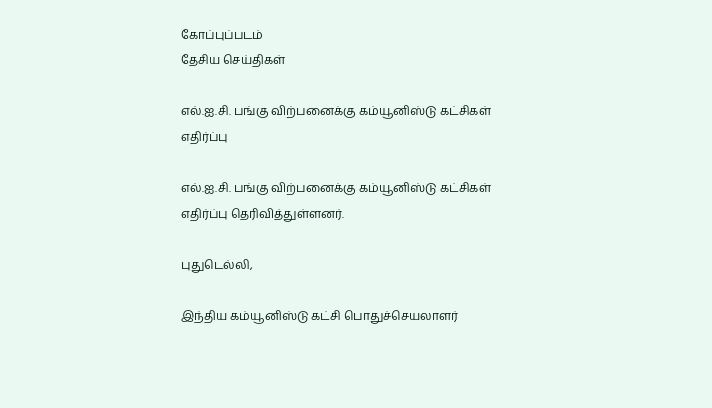கோப்புப்படம்
தேசிய செய்திகள்

எல்.ஐ.சி. பங்கு விற்பனைக்கு கம்யூனிஸ்டு கட்சிகள் எதிர்ப்பு

எல்.ஐ.சி. பங்கு விற்பனைக்கு கம்யூனிஸ்டு கட்சிகள் எதிர்ப்பு தெரிவித்துள்ளனர்.

புதுடெல்லி,

இந்திய கம்யூனிஸ்டு கட்சி பொதுச்செயலாளர்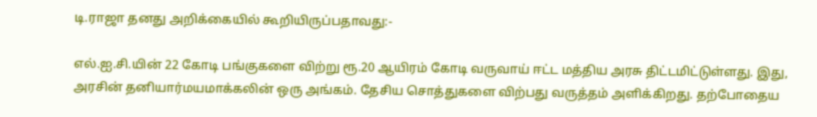டி.ராஜா தனது அறிக்கையில் கூறியிருப்பதாவது:-

எல்.ஐ.சி.யின் 22 கோடி பங்குகளை விற்று ரூ.20 ஆயிரம் கோடி வருவாய் ஈட்ட மத்திய அரசு திட்டமிட்டுள்ளது. இது, அரசின் தனியார்மயமாக்கலின் ஒரு அங்கம். தேசிய சொத்துகளை விற்பது வருத்தம் அளிக்கிறது. தற்போதைய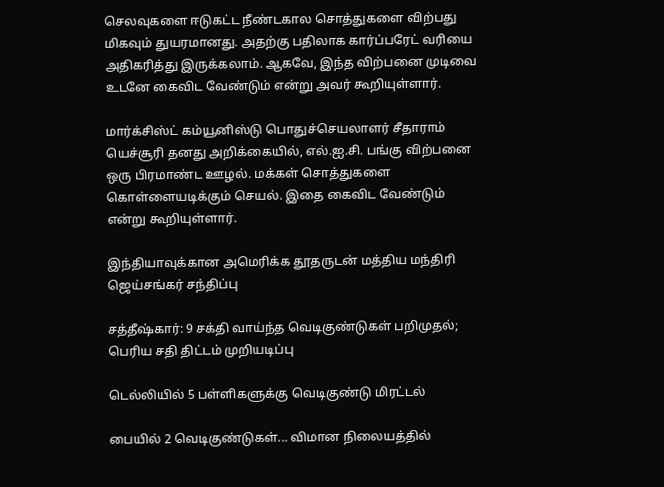செலவுகளை ஈடுகட்ட நீண்டகால சொத்துகளை விற்பது மிகவும் துயரமானது. அதற்கு பதிலாக கார்ப்பரேட் வரியை அதிகரித்து இருக்கலாம். ஆகவே, இந்த விற்பனை முடிவை உடனே கைவிட வேண்டும் என்று அவர் கூறியுள்ளார்.

மார்க்சிஸ்ட் கம்யூனிஸ்டு பொதுச்செயலாளர் சீதாராம் யெச்சூரி தனது அறிக்கையில், எல்.ஐ.சி. பங்கு விற்பனை ஒரு பிரமாண்ட ஊழல். மக்கள் சொத்துகளை கொள்ளையடிக்கும் செயல். இதை கைவிட வேண்டும் என்று கூறியுள்ளார்.

இந்தியாவுக்கான அமெரிக்க தூதருடன் மத்திய மந்திரி ஜெய்சங்கர் சந்திப்பு

சத்தீஷ்கார்: 9 சக்தி வாய்ந்த வெடிகுண்டுகள் பறிமுதல்; பெரிய சதி திட்டம் முறியடிப்பு

டெல்லியில் 5 பள்ளிகளுக்கு வெடிகுண்டு மிரட்டல்

பையில் 2 வெடிகுண்டுகள்... விமான நிலையத்தில்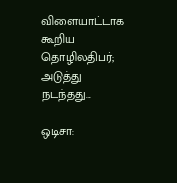விளையாட்டாக கூறிய தொழிலதிபர்; அடுத்து நடந்தது...

ஒடிசா: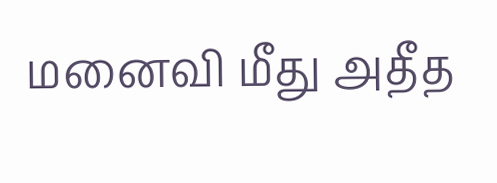மனைவி மீது அதீத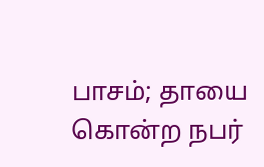பாசம்; தாயை கொன்ற நபர்